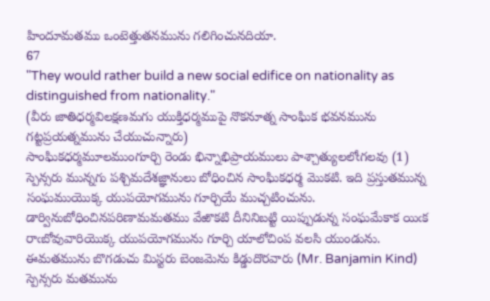హిందూమతము ఒంటెత్తుతనమును గలిగించునదియా.
67
"They would rather build a new social edifice on nationality as distinguished from nationality."
(వీరు జాతిధర్మవిలక్షణమగు యుక్తిధర్మముపై నొకనూత్న సాంఘిక భవనమును గట్టప్రయత్నమును చేయుచున్నారు)
సాంఘికధర్మమూలముంగూర్చి రెండు భిన్నాభిప్రాయములు పాశ్చాత్యులలోఁగలవు (1) స్పెన్సరు మున్నగు పశ్చిమదేశజ్ఞానులు బోధించిన సాంఘికధర్మ మొకటి. ఇది ప్రస్తుతమున్న సంఘముయొక్క యుపయోగమును గూర్చియే ముచ్చటించును. డార్వినుబోధించినపరిణామమతము వేఱొకటి దీనినిబట్టి యిప్పుడున్న సంఘమేకాక యిఁక రాఁబోవువారియొక్క యుపయోగమును గూర్చి యాలోచింప వలసి యుండును. ఈమతమును బొగడుచు మిస్టరు బెంజమెను కిడ్డుదొరవారు (Mr. Banjamin Kind) స్పెన్సరు మతమును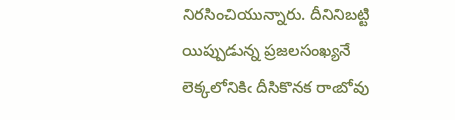నిరసించియున్నారు. దీనినిబట్టి యిప్పుడున్న ప్రజలసంఖ్యనే లెక్కలోనికిఁ దీసికొనక రాఁబోవు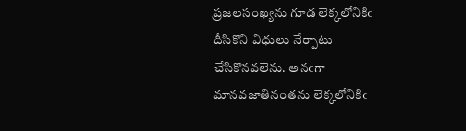ప్రజలసంఖ్యను గూడ లెక్కలోనికిఁ దీసికొని విధులు నేర్పాటు చేసికొనవలెను. అనఁగా మానవజాతినంతను లెక్కలోనికిఁ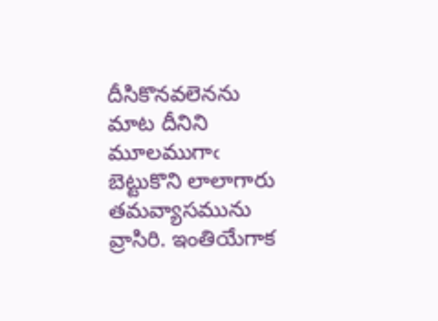దీసికొనవలెనను మాట దీనిని మూలముగాఁ బెట్టుకొని లాలాగారు తమవ్యాసమును వ్రాసిరి. ఇంతియేగాక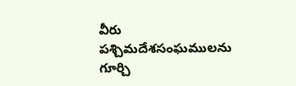వీరు పశ్చిమదేశసంఘములను గూర్చి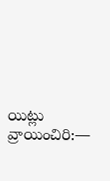యిట్లు వ్రాయించిరి:—